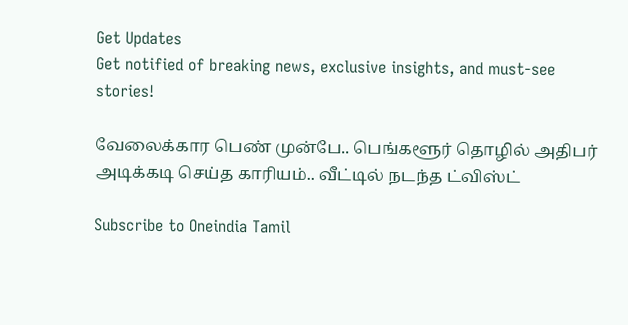Get Updates
Get notified of breaking news, exclusive insights, and must-see stories!

வேலைக்கார பெண் முன்பே.. பெங்களூர் தொழில் அதிபர் அடிக்கடி செய்த காரியம்.. வீட்டில் நடந்த ட்விஸ்ட்

Subscribe to Oneindia Tamil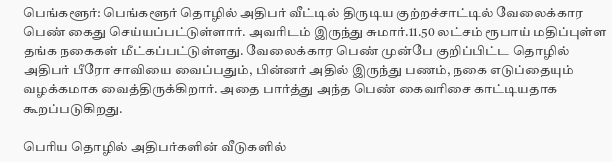பெங்களூர்: பெங்களூர் தொழில் அதிபர் வீட்டில் திருடிய குற்றச்சாட்டில் வேலைக்கார பெண் கைது செய்யப்பட்டுள்ளார். அவரிடம் இருந்து சுமார்.11.50 லட்சம் ரூபாய் மதிப்புள்ள தங்க நகைகள் மீட்கப்பட்டுள்ளது. வேலைக்கார பெண் முன்பே குறிப்பிட்ட தொழில் அதிபர் பீரோ சாவியை வைப்பதும், பின்னர் அதில் இருந்து பணம், நகை எடுப்தையும் வழக்கமாக வைத்திருக்கிறார். அதை பார்த்து அந்த பெண் கைவரிசை காட்டியதாக கூறப்படுகிறது.

பெரிய தொழில் அதிபர்களின் வீடுகளில்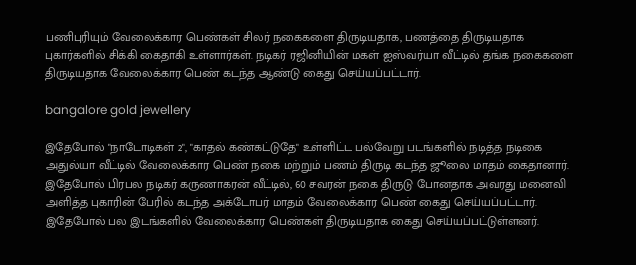பணிபுரியும் வேலைக்கார பெண்கள் சிலர் நகைகளை திருடியதாக, பணத்தை திருடியதாக புகார்களில் சிக்கி கைதாகி உள்ளார்கள். நடிகர் ரஜினியின் மகள் ஐஸ்வர்யா வீட்டில் தங்க நகைகளை திருடியதாக வேலைக்கார பெண் கடந்த ஆண்டு கைது செய்யப்பட்டார்.

bangalore gold jewellery

இதேபோல் "நாடோடிகள் 2", "காதல் கண்கட்டுதே" உள்ளிட்ட பல்வேறு படங்களில் நடித்த நடிகை அதுல்யா வீட்டில் வேலைக்கார பெண் நகை மற்றும் பணம் திருடி கடந்த ஜூலை மாதம் கைதானார். இதேபோல் பிரபல நடிகர் கருணாகரன் வீட்டில், 60 சவரன் நகை திருடு போனதாக அவரது மனைவி அளித்த புகாரின் பேரில் கடந்த அக்டோபர் மாதம் வேலைக்கார பெண் கைது செய்யப்பட்டார். இதேபோல் பல இடங்களில் வேலைக்கார பெண்கள் திருடியதாக கைது செய்யப்பட்டுள்ளனர்.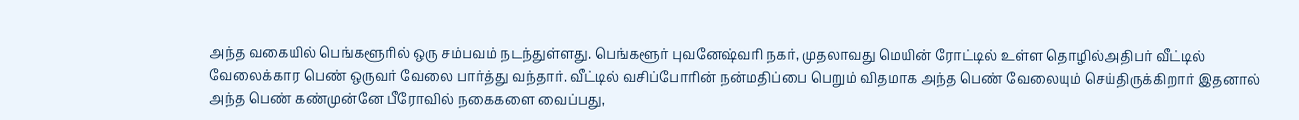அந்த வகையில் பெங்களூரில் ஒரு சம்பவம் நடந்துள்ளது. பெங்களூர் புவனேஷ்வரி நகர், முதலாவது மெயின் ரோட்டில் உள்ள தொழில்அதிபர் வீட்டில் வேலைக்கார பெண் ஒருவர் வேலை பார்த்து வந்தார். வீட்டில் வசிப்போரின் நன்மதிப்பை பெறும் விதமாக அந்த பெண் வேலையும் செய்திருக்கிறார் இதனால் அந்த பெண் கண்முன்னே பீரோவில் நகைகளை வைப்பது,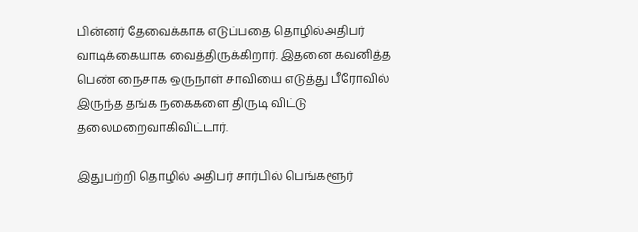பின்னர் தேவைக்காக எடுப்பதை தொழில்அதிபர் வாடிக்கையாக வைத்திருக்கிறார். இதனை கவனித்த பெண் நைசாக ஒருநாள் சாவியை எடுத்து பீரோவில் இருந்த தங்க நகைகளை திருடி விட்டு தலைமறைவாகிவிட்டார்.

இதுபற்றி தொழில் அதிபர் சார்பில் பெங்களூர்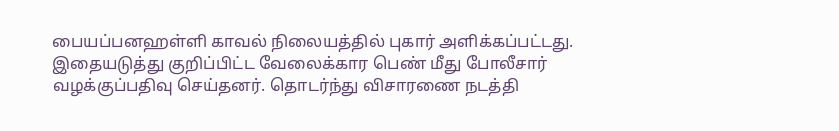பையப்பனஹள்ளி காவல் நிலையத்தில் புகார் அளிக்கப்பட்டது. இதையடுத்து குறிப்பிட்ட வேலைக்கார பெண் மீது போலீசார் வழக்குப்பதிவு செய்தனர். தொடர்ந்து விசாரணை நடத்தி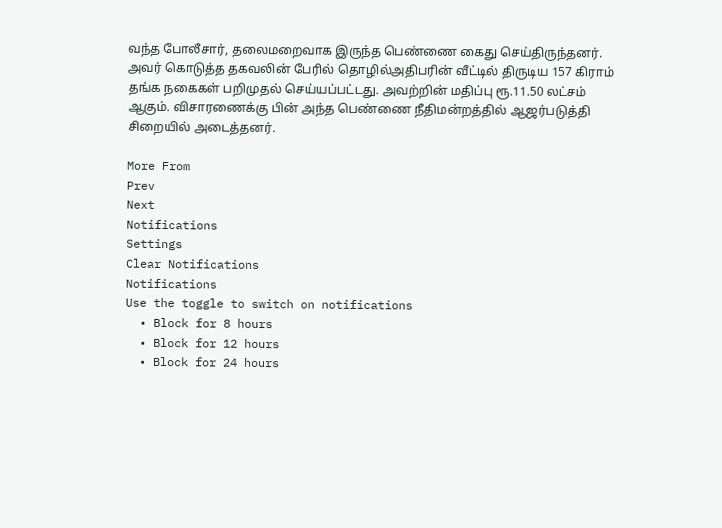வந்த போலீசார், தலைமறைவாக இருந்த பெண்ணை கைது செய்திருந்தனர். அவர் கொடுத்த தகவலின் பேரில் தொழில்அதிபரின் வீட்டில் திருடிய 157 கிராம் தங்க நகைகள் பறிமுதல் செய்யப்பட்டது. அவற்றின் மதிப்பு ரூ.11.50 லட்சம் ஆகும். விசாரணைக்கு பின் அந்த பெண்ணை நீதிமன்றத்தில் ஆஜர்படுத்தி சிறையில் அடைத்தனர்.

More From
Prev
Next
Notifications
Settings
Clear Notifications
Notifications
Use the toggle to switch on notifications
  • Block for 8 hours
  • Block for 12 hours
  • Block for 24 hours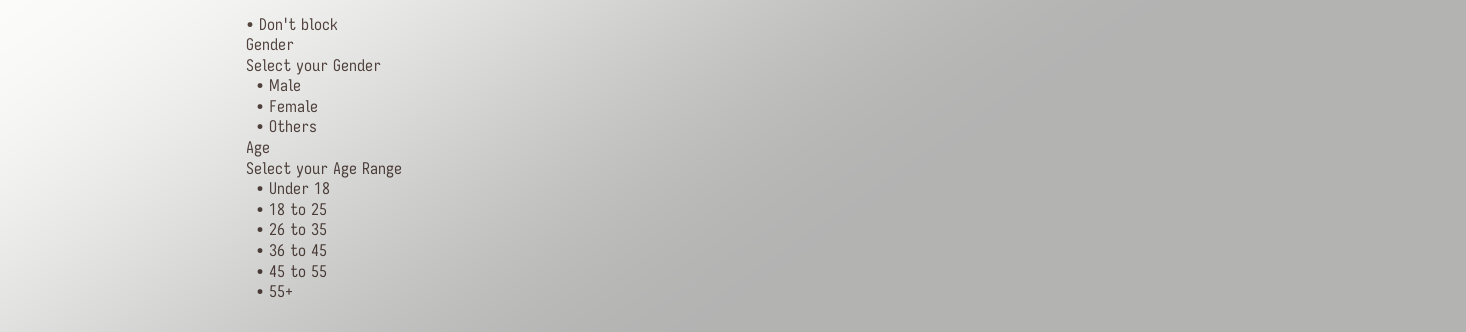• Don't block
Gender
Select your Gender
  • Male
  • Female
  • Others
Age
Select your Age Range
  • Under 18
  • 18 to 25
  • 26 to 35
  • 36 to 45
  • 45 to 55
  • 55+